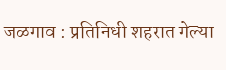जळगाव : प्रतिनिधी शहरात गेल्या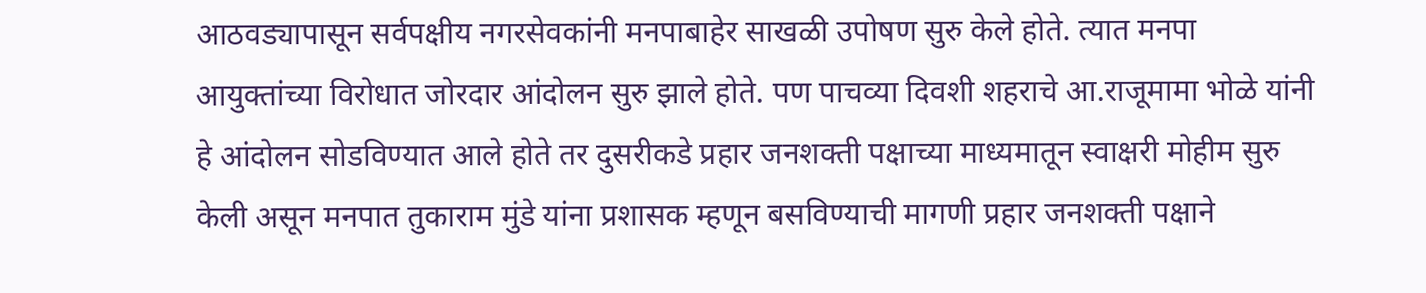आठवड्यापासून सर्वपक्षीय नगरसेवकांनी मनपाबाहेर साखळी उपोषण सुरु केले होते. त्यात मनपा आयुक्तांच्या विरोधात जोरदार आंदोलन सुरु झाले होते. पण पाचव्या दिवशी शहराचे आ.राजूमामा भोळे यांनी हे आंदोलन सोडविण्यात आले होते तर दुसरीकडे प्रहार जनशक्ती पक्षाच्या माध्यमातून स्वाक्षरी मोहीम सुरु केली असून मनपात तुकाराम मुंडे यांना प्रशासक म्हणून बसविण्याची मागणी प्रहार जनशक्ती पक्षाने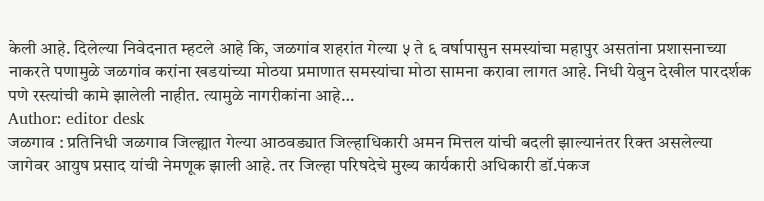केली आहे. दिलेल्या निवेदनात म्हटले आहे कि, जळगांव शहरांत गेल्या ५ ते ६ वर्षापासुन समस्यांचा महापुर असतांना प्रशासनाच्या नाकरते पणामुळे जळगांव करांना खडयांच्या मोठया प्रमाणात समस्यांचा मोठा सामना करावा लागत आहे. निधी येवुन देखील पारदर्शक पणे रस्त्यांची कामे झालेली नाहीत. त्यामुळे नागरीकांना आहे…
Author: editor desk
जळगाव : प्रतिनिधी जळगाव जिल्ह्यात गेल्या आठवड्यात जिल्हाधिकारी अमन मित्तल यांची बदली झाल्यानंतर रिक्त असलेल्या जागेवर आयुष प्रसाद यांची नेमणूक झाली आहे. तर जिल्हा परिषदेचे मुख्य कार्यकारी अधिकारी डॉ.पंकज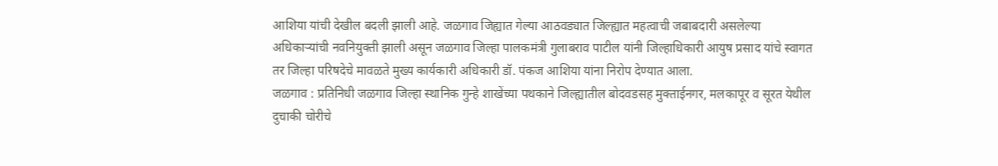आशिया यांची देखील बदली झाली आहे. जळगाव जिह्यात गेल्या आठवड्यात जिल्ह्यात महत्वाची जबाबदारी असलेल्या अधिकाऱ्यांची नवनियुक्ती झाली असून जळगाव जिल्हा पालकमंत्री गुलाबराव पाटील यांनी जिल्हाधिकारी आयुष प्रसाद यांचे स्वागत तर जिल्हा परिषदेचे मावळते मुख्य कार्यकारी अधिकारी डॉ. पंकज आशिया यांना निरोप देण्यात आला.
जळगाव : प्रतिनिधी जळगाव जिल्हा स्थानिक गुन्हे शाखेंच्या पथकाने जिल्ह्यातील बोदवडसह मुक्ताईनगर, मलकापूर व सूरत येथील दुचाकी चोरीचे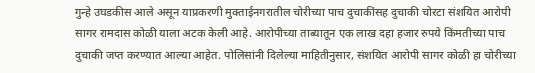गुन्हे उघडकीस आले असून याप्रकरणी मुक्ताईनगरातील चोरीच्या पाच दुचाकींसह दुचाकी चोरटा संशयित आरोपी सागर रामदास कोळी याला अटक केली आहे. आरोपीच्या ताब्यातून एक लाख दहा हजार रुपये किंमतीच्या पाच दुचाकी जप्त करण्यात आल्या आहेत. पोलिसांनी दिलेल्या माहितीनुसार, संशयित आरोपी सागर कोळी हा चोरीच्या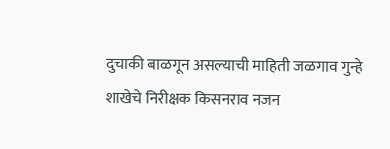दुचाकी बाळगून असल्याची माहिती जळगाव गुन्हे शाखेचे निरीक्षक किसनराव नजन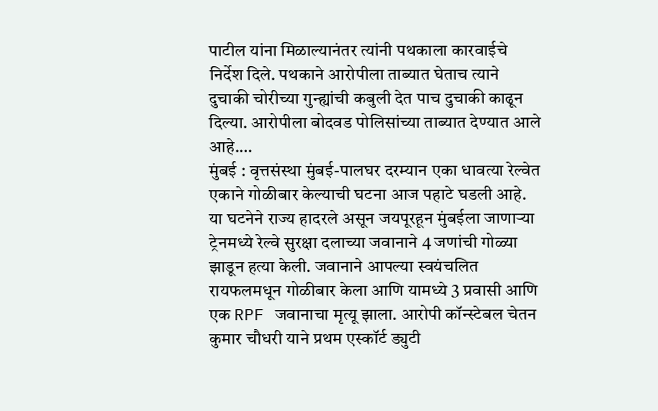पाटील यांना मिळाल्यानंतर त्यांनी पथकाला कारवाईचे निर्देश दिले. पथकाने आरोपीला ताब्यात घेताच त्याने दुचाकी चोरीच्या गुन्ह्यांची कबुली देत पाच दुचाकी काढून दिल्या. आरोपीला बोदवड पोलिसांच्या ताब्यात देण्यात आले आहे.…
मुंबई : वृत्तसंस्था मुंबई-पालघर दरम्यान एका धावत्या रेल्वेत एकाने गोळीबार केल्याची घटना आज पहाटे घडली आहे. या घटनेने राज्य हादरले असून जयपूरहून मुंबईला जाणाऱ्या ट्रेनमध्ये रेल्वे सुरक्षा दलाच्या जवानाने 4 जणांची गोळ्या झाडून हत्या केली. जवानाने आपल्या स्वयंचलित रायफलमधून गोळीबार केला आणि यामध्ये 3 प्रवासी आणि एक RPF जवानाचा मृत्यू झाला. आरोपी कॉन्स्टेबल चेतन कुमार चौधरी याने प्रथम एस्कॉर्ट ड्युटी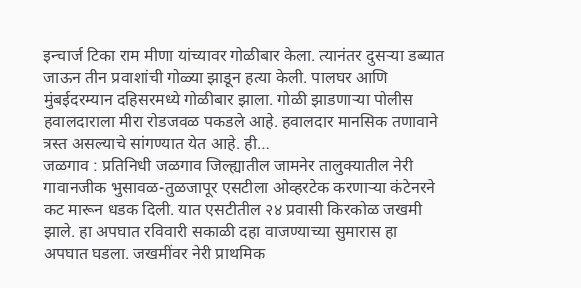इन्चार्ज टिका राम मीणा यांच्यावर गोळीबार केला. त्यानंतर दुसऱ्या डब्यात जाऊन तीन प्रवाशांची गोळ्या झाडून हत्या केली. पालघर आणि मुंबईदरम्यान दहिसरमध्ये गोळीबार झाला. गोळी झाडणाऱ्या पोलीस हवालदाराला मीरा रोडजवळ पकडले आहे. हवालदार मानसिक तणावाने त्रस्त असल्याचे सांगण्यात येत आहे. ही…
जळगाव : प्रतिनिधी जळगाव जिल्ह्यातील जामनेर तालुक्यातील नेरी गावानजीक भुसावळ-तुळजापूर एसटीला ओव्हरटेक करणाऱ्या कंटेनरने कट मारून धडक दिली. यात एसटीतील २४ प्रवासी किरकोळ जखमी झाले. हा अपघात रविवारी सकाळी दहा वाजण्याच्या सुमारास हा अपघात घडला. जखमींवर नेरी प्राथमिक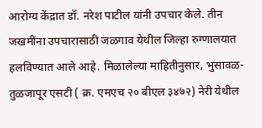आरोग्य केंद्रात डॉ. नरेश पाटील यांनी उपचार केले. तीन जखमींना उपचारासाठी जळगाव येथील जिल्हा रुग्णालयात हलविण्यात आले आहे. मिळालेल्या माहितीनुसार, भुसावळ-तुळजापूर एसटी ( क्र. एमएच २० बीएल ३४७२) नेरी येथील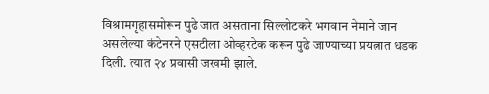विश्रामगृहासमोरून पुढे जात असताना सिल्लोटकरे भगवान नेमाने जान असलेल्या कंटेनरने एसटीला ओव्हरटेक करून पुढे जाण्याच्या प्रयत्नात धडक दिली. त्यात २४ प्रवासी जखमी झाले.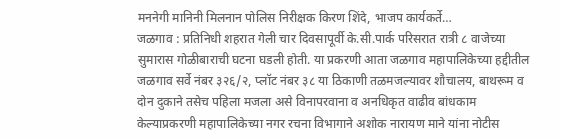मननेगी मानिनी मिलनान पोलिस निरीक्षक किरण शिंदे, भाजप कार्यकर्ते…
जळगाव : प्रतिनिधी शहरात गेली चार दिवसापूर्वी के.सी.पार्क परिसरात रात्री ८ वाजेच्या सुमारास गोळीबाराची घटना घडली होती. या प्रकरणी आता जळगाव महापालिकेच्या हद्दीतील जळगाव सर्वे नंबर ३२६/२, प्लॉट नंबर ३८ या ठिकाणी तळमजल्यावर शौचालय, बाथरूम व दोन दुकाने तसेच पहिला मजला असे विनापरवाना व अनधिकृत वाढीव बांधकाम केल्याप्रकरणी महापालिकेच्या नगर रचना विभागाने अशोक नारायण माने यांना नोटीस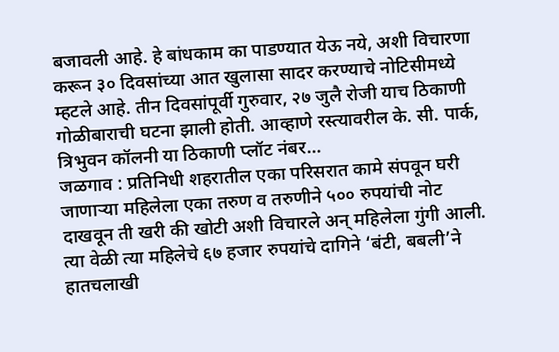बजावली आहे. हे बांधकाम का पाडण्यात येऊ नये, अशी विचारणा करून ३० दिवसांच्या आत खुलासा सादर करण्याचे नोटिसीमध्ये म्हटले आहे. तीन दिवसांपूर्वी गुरुवार, २७ जुलै रोजी याच ठिकाणी गोळीबाराची घटना झाली होती. आव्हाणे रस्त्यावरील के. सी. पार्क, त्रिभुवन कॉलनी या ठिकाणी प्लॉट नंबर…
जळगाव : प्रतिनिधी शहरातील एका परिसरात कामे संपवून घरी जाणाऱ्या महिलेला एका तरुण व तरुणीने ५०० रुपयांची नोट दाखवून ती खरी की खोटी अशी विचारले अन् महिलेला गुंगी आली. त्या वेळी त्या महिलेचे ६७ हजार रुपयांचे दागिने ‘बंटी, बबली’ने हातचलाखी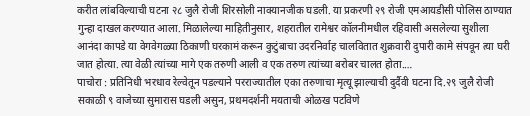करीत लांबविल्याची घटना २८ जुलै रोजी शिरसोली नाक्यानजीक घडली. या प्रकरणी २९ रोजी एमआयडीसी पोलिस ठाण्यात गुन्हा दाखल करण्यात आला. मिळालेल्या माहितीनुसार, शहरातील रामेश्वर कॉलनीमधील रहिवासी असलेल्या सुशीला आनंदा कापडे या वेगवेगळ्या ठिकाणी घरकामं करून कुटुंबाचा उदरनिर्वाह चालवितात शुक्रवारी दुपारी कामे संपवून त्या घरी जात होत्या. त्या वेळी त्यांच्या मागे एक तरुणी आली व एक तरुण त्यांच्या बरोबर चालत होता.…
पाचोरा : प्रतिनिधी भरधाव रेल्वेतून पडल्याने परराज्यातील एका तरुणाचा मृत्यू झाल्याची दुर्दैवी घटना दि.२९ जुलै रोजी सकाळी ९ वाजेच्या सुमारास घडली असुन, प्रथमदर्शनी मयताची ओळख पटविणे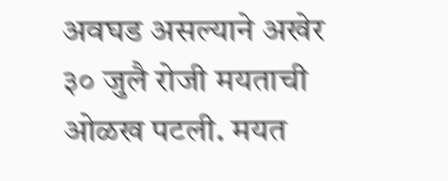अवघड असल्याने अखेर ३० जुलै रोजी मयताची ओळख पटली. मयत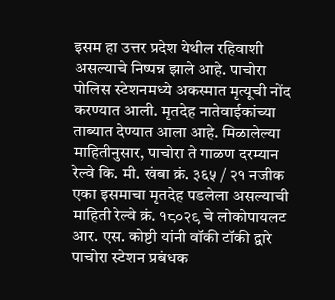इसम हा उत्तर प्रदेश येथील रहिवाशी असल्याचे निष्पन्न झाले आहे. पाचोरा पोलिस स्टेशनमध्ये अकस्मात मृत्यूची नोंद करण्यात आली. मृतदेह नातेवाईकांच्या ताब्यात देण्यात आला आहे. मिळालेल्या माहितीनुसार, पाचोरा ते गाळण दरम्यान रेल्वे कि. मी. खंबा क्रं. ३६५ / २१ नजीक एका इसमाचा मृतदेह पडलेला असल्याची माहिती रेल्वे क्रं. १८०२९ चे लोकोपायलट आर. एस. कोष्टी यांनी वॉकी टॉकी द्वारे पाचोरा स्टेशन प्रबंधक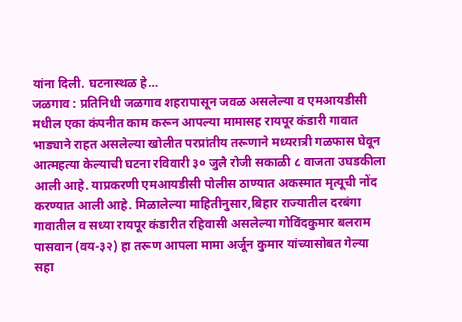यांना दिली. घटनास्थळ हे…
जळगाव : प्रतिनिधी जळगाव शहरापासून जवळ असलेल्या व एमआयडीसी मधील एका कंपनीत काम करून आपल्या मामासह रायपूर कंडारी गावात भाड्याने राहत असलेल्या खोलीत परप्रांतीय तरूणाने मध्यरात्री गळफास घेवून आत्महत्या केल्याची घटना रविवारी ३० जुलै रोजी सकाळी ८ वाजता उघडकीला आली आहे. याप्रकरणी एमआयडीसी पोलीस ठाण्यात अकस्मात मृत्यूची नोंद करण्यात आली आहे. मिळालेल्या माहितीनुसार,बिहार राज्यातील दरबंगा गावातील व सध्या रायपूर कंडारीत रहिवासी असलेल्या गोविंदकुमार बलराम पासवान (वय-३२) हा तरूण आपला मामा अर्जून कुमार यांच्यासोबत गेल्या सहा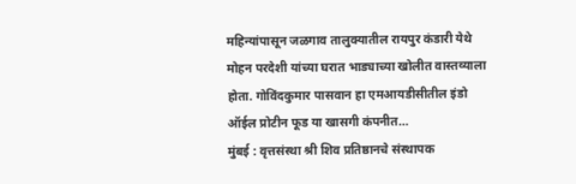महिन्यांपासून जळगाव तालुक्यातील रायपुर कंडारी येथे मोहन परदेशी यांच्या घरात भाड्याच्या खोलीत वास्तव्याला होता. गोविंदकुमार पासवान हा एमआयडीसीतील इंडो ऑईल प्रोटीन फूड या खासगी कंपनीत…
मुंबई : वृत्तसंस्था श्री शिव प्रतिष्ठानचे संस्थापक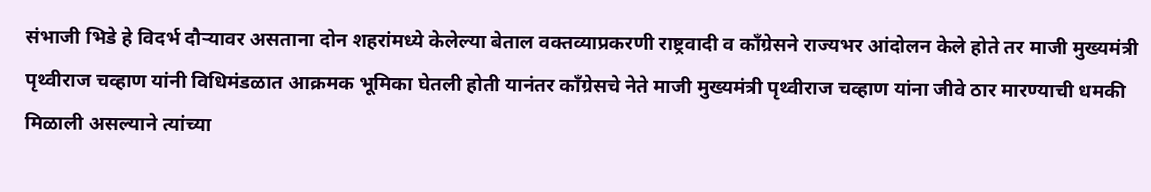संभाजी भिडे हे विदर्भ दौऱ्यावर असताना दोन शहरांमध्ये केलेल्या बेताल वक्तव्याप्रकरणी राष्ट्रवादी व काँग्रेसने राज्यभर आंदोलन केले होते तर माजी मुख्यमंत्री पृथ्वीराज चव्हाण यांनी विधिमंडळात आक्रमक भूमिका घेतली होती यानंतर काँग्रेसचे नेते माजी मुख्यमंत्री पृथ्वीराज चव्हाण यांना जीवे ठार मारण्याची धमकी मिळाली असल्याने त्यांच्या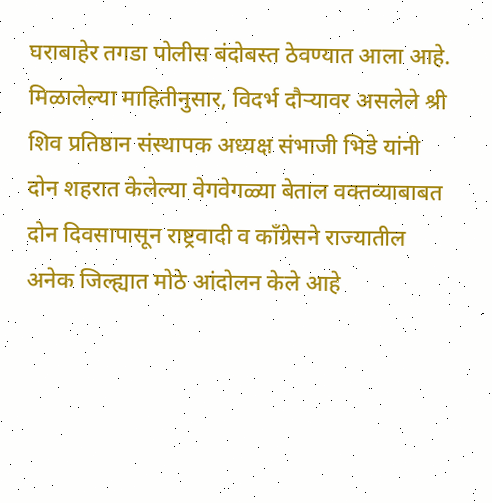घराबाहेर तगडा पोलीस बंदोबस्त ठेवण्यात आला आहे. मिळालेल्या माहितीनुसार, विदर्भ दौऱ्यावर असलेले श्री शिव प्रतिष्ठान संस्थापक अध्यक्ष संभाजी भिडे यांनी दोन शहरात केलेल्या वेगवेगळ्या बेताल वक्तव्याबाबत दोन दिवसापासून राष्ट्रवादी व काँग्रेसने राज्यातील अनेक जिल्ह्यात मोठे आंदोलन केले आहे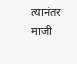त्यानंतर माजी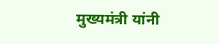मुख्यमंत्री यांनी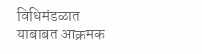विधिमंडळात याबाबत आक्रमक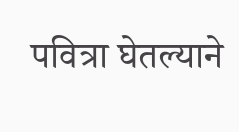पवित्रा घेतल्याने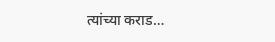त्यांच्या कराड…